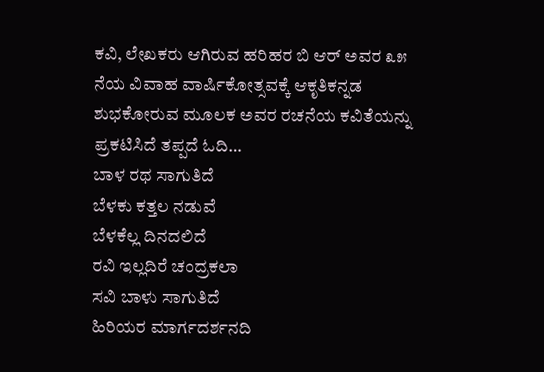ಕವಿ, ಲೇಖಕರು ಆಗಿರುವ ಹರಿಹರ ಬಿ ಆರ್ ಅವರ ೩೫ ನೆಯ ವಿವಾಹ ವಾರ್ಷಿಕೋತ್ಸವಕ್ಕೆ ಆಕೃತಿಕನ್ನಡ ಶುಭಕೋರುವ ಮೂಲಕ ಅವರ ರಚನೆಯ ಕವಿತೆಯನ್ನು ಪ್ರಕಟಿಸಿದೆ ತಪ್ಪದೆ ಓದಿ…
ಬಾಳ ರಥ ಸಾಗುತಿದೆ
ಬೆಳಕು ಕತ್ತಲ ನಡುವೆ
ಬೆಳಕೆಲ್ಲ ದಿನದಲಿದೆ
ರವಿ ಇಲ್ಲದಿರೆ ಚಂದ್ರಕಲಾ
ಸವಿ ಬಾಳು ಸಾಗುತಿದೆ
ಹಿರಿಯರ ಮಾರ್ಗದರ್ಶನದಿ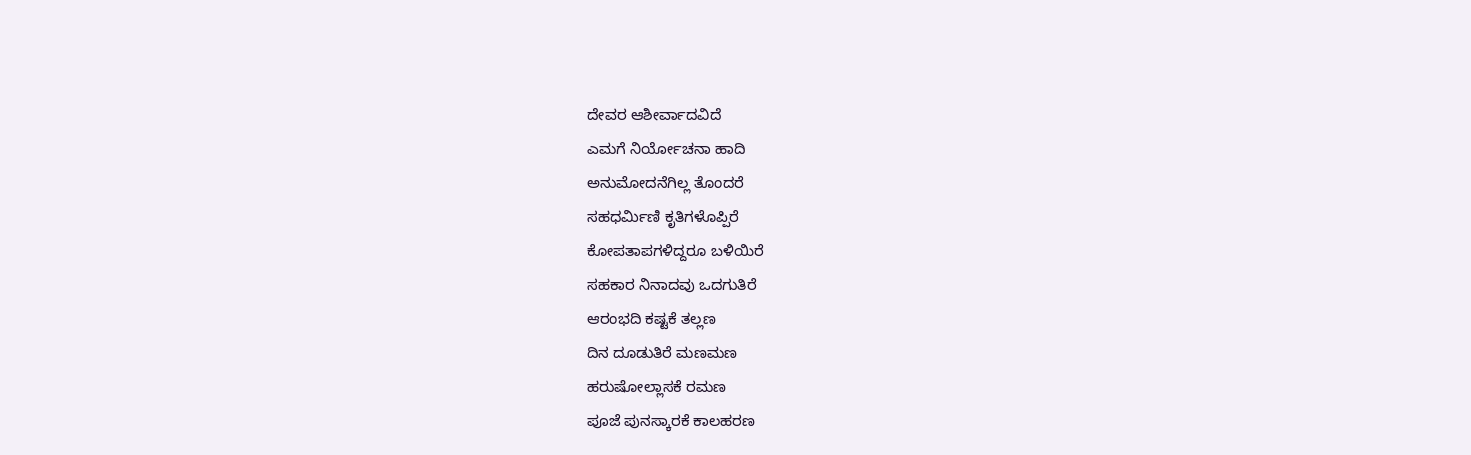ದೇವರ ಆಶೀರ್ವಾದವಿದೆ
ಎಮಗೆ ನಿರ್ಯೋಚನಾ ಹಾದಿ
ಅನುಮೋದನೆಗಿಲ್ಲ ತೊಂದರೆ
ಸಹಧರ್ಮಿಣಿ ಕೃತಿಗಳೊಪ್ಪಿರೆ
ಕೋಪತಾಪಗಳಿದ್ದರೂ ಬಳಿಯಿರೆ
ಸಹಕಾರ ನಿನಾದವು ಒದಗುತಿರೆ
ಆರಂಭದಿ ಕಷ್ಟಕೆ ತಲ್ಲಣ
ದಿನ ದೂಡುತಿರೆ ಮಣಮಣ
ಹರುಷೋಲ್ಲಾಸಕೆ ರಮಣ
ಪೂಜೆ ಪುನಸ್ಕಾರಕೆ ಕಾಲಹರಣ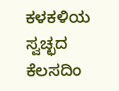ಕಳಕಳಿಯ ಸ್ವಚ್ಛದ ಕೆಲಸದಿಂ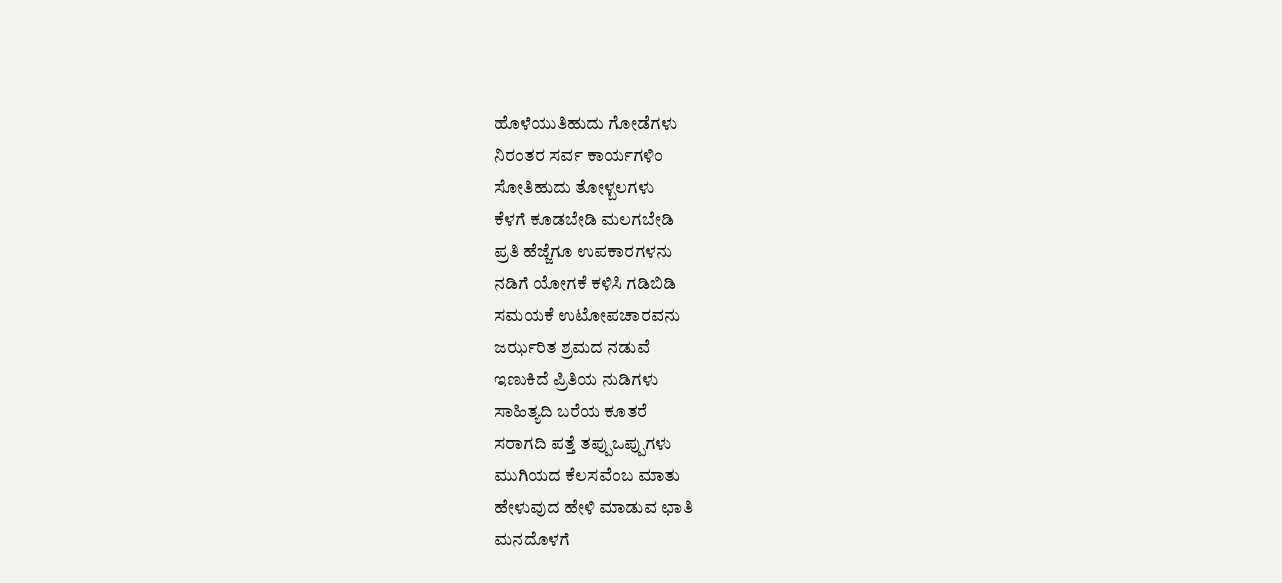ಹೊಳೆಯುತಿಹುದು ಗೋಡೆಗಳು
ನಿರಂತರ ಸರ್ವ ಕಾರ್ಯಗಳಿಂ
ಸೋತಿಹುದು ತೋಳ್ಬಲಗಳು
ಕೆಳಗೆ ಕೂಡಬೇಡಿ ಮಲಗಬೇಡಿ
ಪ್ರತಿ ಹೆಜ್ಜೆಗೂ ಉಪಕಾರಗಳನು
ನಡಿಗೆ ಯೋಗಕೆ ಕಳಿಸಿ ಗಡಿಬಿಡಿ
ಸಮಯಕೆ ಉಟೋಪಚಾರವನು
ಜರ್ಝರಿತ ಶ್ರಮದ ನಡುವೆ
ಇಣುಕಿದೆ ಪ್ರಿತಿಯ ನುಡಿಗಳು
ಸಾಹಿತ್ಯದಿ ಬರೆಯ ಕೂತರೆ
ಸರಾಗದಿ ಪತ್ತೆ ತಪ್ಪುಒಪ್ಪುಗಳು
ಮುಗಿಯದ ಕೆಲಸವೆಂಬ ಮಾತು
ಹೇಳುವುದ ಹೇಳಿ ಮಾಡುವ ಛಾತಿ
ಮನದೊಳಗೆ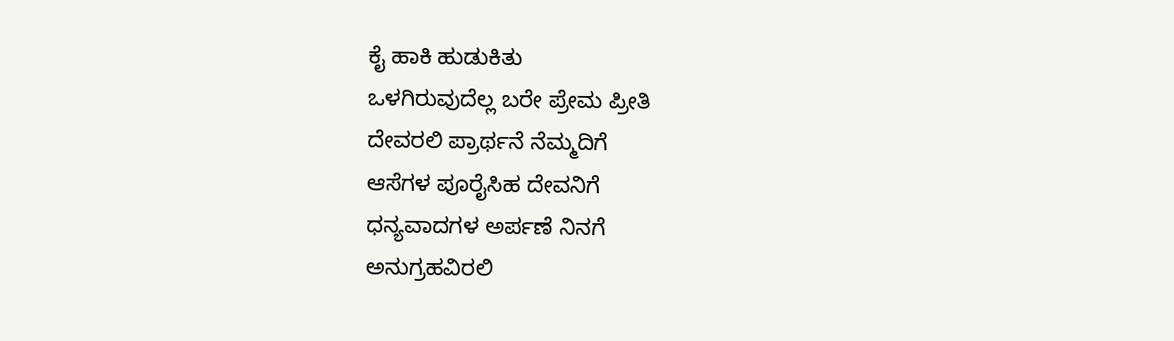ಕೈ ಹಾಕಿ ಹುಡುಕಿತು
ಒಳಗಿರುವುದೆಲ್ಲ ಬರೇ ಪ್ರೇಮ ಪ್ರೀತಿ
ದೇವರಲಿ ಪ್ರಾರ್ಥನೆ ನೆಮ್ಮದಿಗೆ
ಆಸೆಗಳ ಪೂರೈಸಿಹ ದೇವನಿಗೆ
ಧನ್ಯವಾದಗಳ ಅರ್ಪಣೆ ನಿನಗೆ
ಅನುಗ್ರಹವಿರಲಿ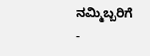ನಮ್ಮಿಬ್ಬರಿಗೆ
-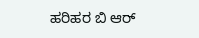ಹರಿಹರ ಬಿ ಆರ್